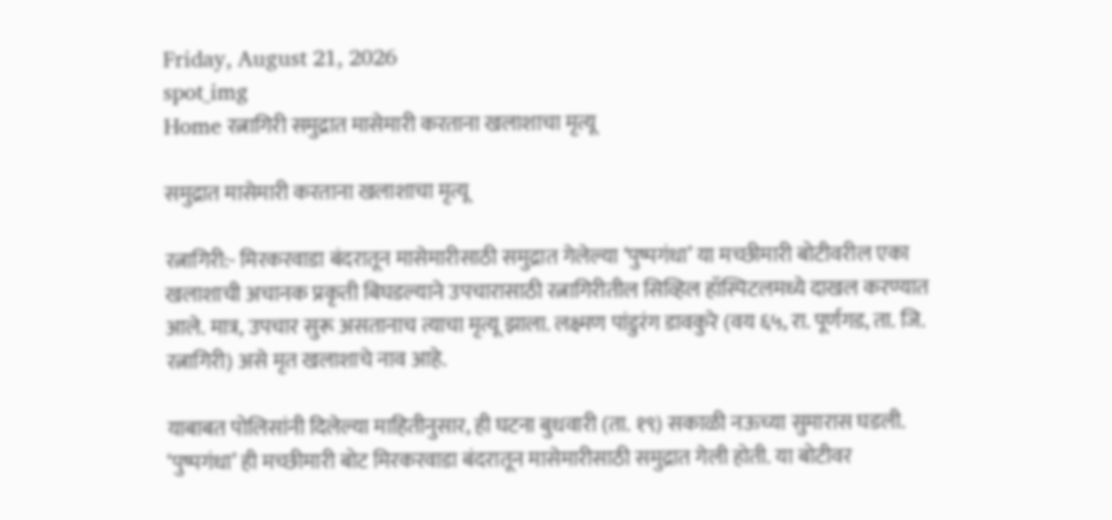Friday, August 21, 2026
spot_img
Home रत्नागिरी समुद्रात मासेमारी करताना खलाशाचा मृत्यू

समुद्रात मासेमारी करताना खलाशाचा मृत्यू

रत्नागिरी:- मिरकरवाडा बंदरातून मासेमारीसाठी समुद्रात गेलेल्या ‘पुष्पगंधा’ या मच्छीमारी बोटीवरील एका खलाशाची अचानक प्रकृती बिघडल्याने उपचारासाठी रत्नागिरीतील सिव्हिल हॉस्पिटलमध्ये दाखल करण्यात आले. मात्र, उपचार सुरू असतानाच त्याचा मृत्यू झाला. लक्ष्मण पांडुरंग डावकुरे (वय ६५, रा. पूर्णगड, ता. जि. रत्नागिरी) असे मृत खलाशाचे नाव आहे.

याबाबत पोलिसांनी दिलेल्या माहितीनुसार, ही घटना बुधवारी (ता. १९) सकाळी नऊच्या सुमारास घडली. ‘पुष्पगंधा’ ही मच्छीमारी बोट मिरकरवाडा बंदरातून मासेमारीसाठी समुद्रात गेली होती. या बोटीवर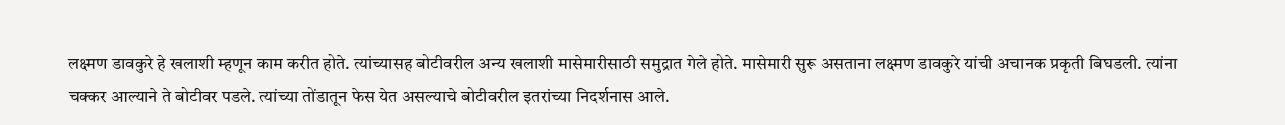लक्ष्मण डावकुरे हे खलाशी म्हणून काम करीत होते. त्यांच्यासह बोटीवरील अन्य खलाशी मासेमारीसाठी समुद्रात गेले होते. मासेमारी सुरू असताना लक्ष्मण डावकुरे यांची अचानक प्रकृती बिघडली. त्यांना चक्कर आल्याने ते बोटीवर पडले. त्यांच्या तोंडातून फेस येत असल्याचे बोटीवरील इतरांच्या निदर्शनास आले.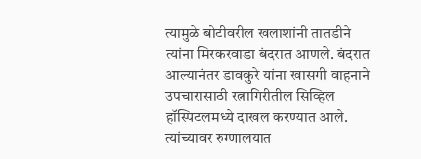त्यामुळे बोटीवरील खलाशांनी तातडीने त्यांना मिरकरवाडा बंदरात आणले. बंदरात आल्यानंतर डावकुरे यांना खासगी वाहनाने उपचारासाठी रत्नागिरीतील सिव्हिल हॉस्पिटलमध्ये दाखल करण्यात आले. त्यांच्यावर रुग्णालयात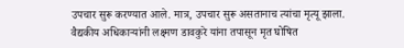उपचार सुरू करण्यात आले. मात्र, उपचार सुरू असतानाच त्यांचा मृत्यू झाला. वैद्यकीय अधिकाऱ्यांनी लक्ष्मण डावकुरे यांना तपासून मृत घोषित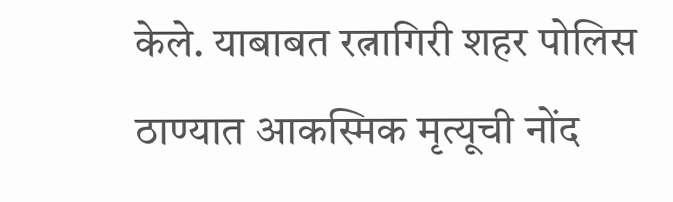केले. याबाबत रत्नागिरी शहर पोलिस ठाण्यात आकस्मिक मृत्यूची नोंद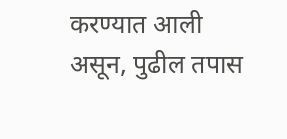करण्यात आली असून, पुढील तपास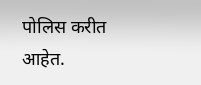पोलिस करीत आहेत.